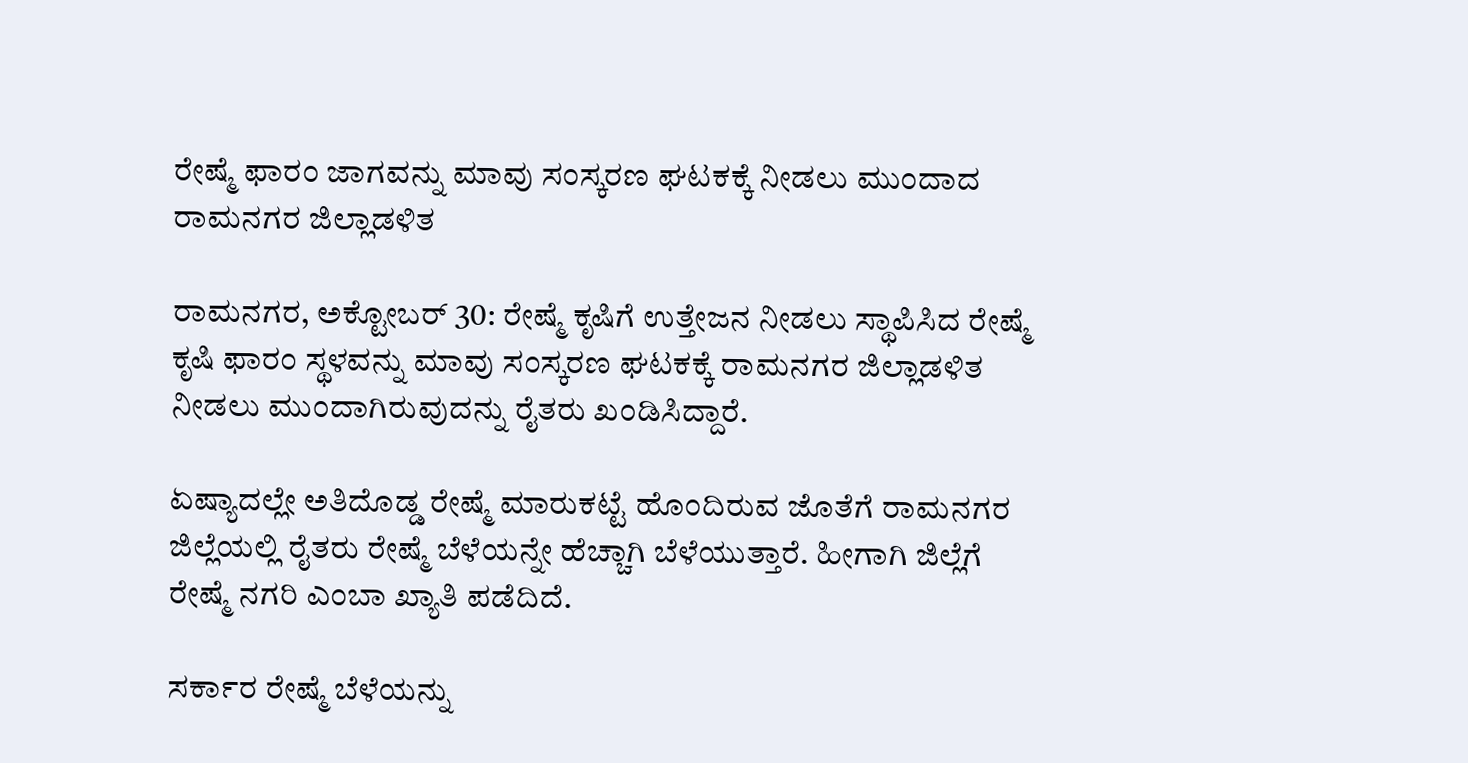ರೇಷ್ಮೆ ಫಾರಂ ಜಾಗವನ್ನು ಮಾವು ಸಂಸ್ಕರಣ ಘಟಕಕ್ಕೆ ನೀಡಲು ಮುಂದಾದ ರಾಮನಗರ ಜಿಲ್ಲಾಡಳಿತ

ರಾಮನಗರ, ಅಕ್ಟೋಬರ್ 30: ರೇಷ್ಮೆ ಕೃಷಿಗೆ ಉತ್ತೇಜನ ನೀಡಲು ಸ್ಥಾಪಿಸಿದ ರೇಷ್ಮೆ ಕೃಷಿ ಫಾರಂ ಸ್ಥಳವನ್ನು ಮಾವು ಸಂಸ್ಕರಣ ಘಟಕಕ್ಕೆ ರಾಮನಗರ ಜಿಲ್ಲಾಡಳಿತ ನೀಡಲು ಮುಂದಾಗಿರುವುದನ್ನು ರೈತರು ಖಂಡಿಸಿದ್ದಾರೆ.

ಏಷ್ಯಾದಲ್ಲೇ ಅತಿದೊಡ್ಡ ರೇಷ್ಮೆ ಮಾರುಕಟ್ಟೆ ಹೊಂದಿರುವ ಜೊತೆಗೆ ರಾಮನಗರ ಜಿಲ್ಲೆಯಲ್ಲಿ ರೈತರು ರೇಷ್ಮೆ ಬೆಳೆಯನ್ನೇ ಹೆಚ್ಚಾಗಿ ಬೆಳೆಯುತ್ತಾರೆ. ಹೀಗಾಗಿ ಜಿಲ್ಲೆಗೆ ರೇಷ್ಮೆ ನಗರಿ ಎಂಬಾ ಖ್ಯಾತಿ ಪಡೆದಿದೆ.

ಸರ್ಕಾರ ರೇಷ್ಮೆ ಬೆಳೆಯನ್ನು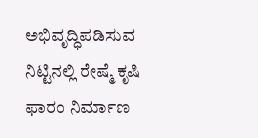ಅಭಿವೃದ್ಧಿಪಡಿಸುವ ನಿಟ್ಟಿನಲ್ಲಿ ರೇಷ್ಮೆ ಕೃಷಿ ಫಾರಂ ನಿರ್ಮಾಣ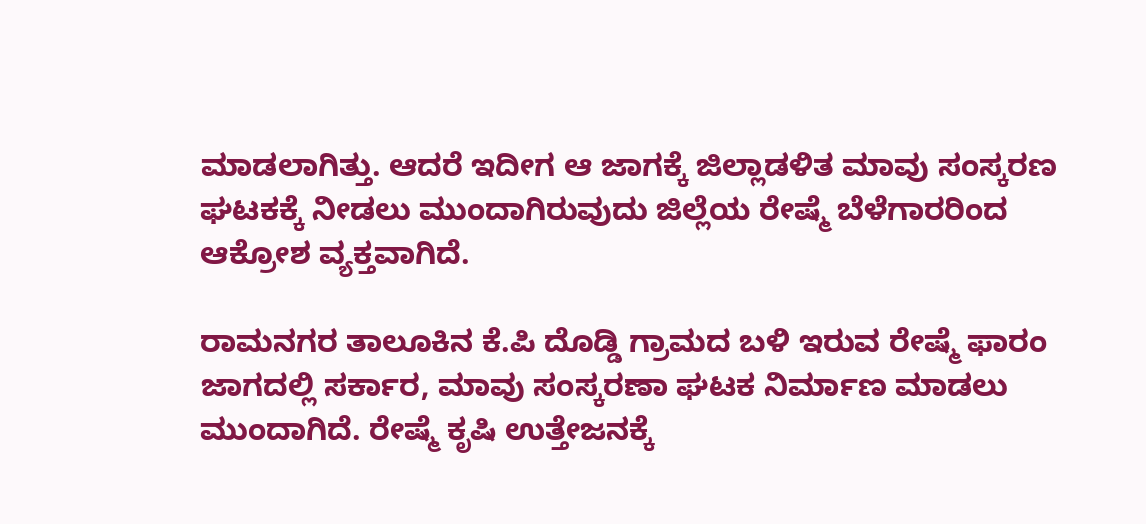ಮಾಡಲಾಗಿತ್ತು. ಆದರೆ ಇದೀಗ ಆ ಜಾಗಕ್ಕೆ ಜಿಲ್ಲಾಡಳಿತ ಮಾವು ಸಂಸ್ಕರಣ ಘಟಕಕ್ಕೆ ನೀಡಲು ಮುಂದಾಗಿರುವುದು ಜಿಲ್ಲೆಯ ರೇಷ್ಮೆ ಬೆಳೆಗಾರರಿಂದ ಆಕ್ರೋಶ ವ್ಯಕ್ತವಾಗಿದೆ.

ರಾಮನಗರ ತಾಲೂಕಿನ ಕೆ.ಪಿ ದೊಡ್ಡಿ ಗ್ರಾಮದ ಬಳಿ ಇರುವ ರೇಷ್ಮೆ ಫಾರಂ ಜಾಗದಲ್ಲಿ ಸರ್ಕಾರ, ಮಾವು ಸಂಸ್ಕರಣಾ ಘಟಕ ನಿರ್ಮಾಣ ಮಾಡಲು ಮುಂದಾಗಿದೆ. ರೇಷ್ಮೆ ಕೃಷಿ ಉತ್ತೇಜನಕ್ಕೆ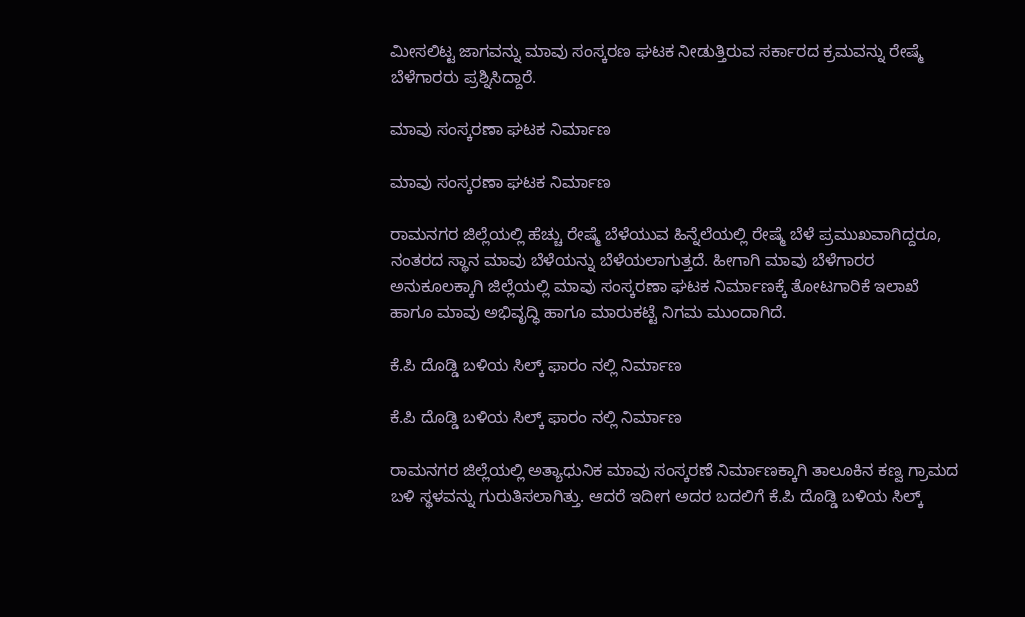ಮೀಸಲಿಟ್ಟ ಜಾಗವನ್ನು ಮಾವು ಸಂಸ್ಕರಣ ಘಟಕ ನೀಡುತ್ತಿರುವ ಸರ್ಕಾರದ ಕ್ರಮವನ್ನು ರೇಷ್ಮೆ ಬೆಳೆಗಾರರು ಪ್ರಶ್ನಿಸಿದ್ದಾರೆ.

ಮಾವು ಸಂಸ್ಕರಣಾ ಘಟಕ ನಿರ್ಮಾಣ

ಮಾವು ಸಂಸ್ಕರಣಾ ಘಟಕ ನಿರ್ಮಾಣ

ರಾಮನಗರ ಜಿಲ್ಲೆಯಲ್ಲಿ ಹೆಚ್ಚು ರೇಷ್ಮೆ ಬೆಳೆಯುವ ಹಿನ್ನೆಲೆಯಲ್ಲಿ ರೇಷ್ಮೆ ಬೆಳೆ ಪ್ರಮುಖವಾಗಿದ್ದರೂ, ನಂತರದ ಸ್ಥಾನ ಮಾವು ಬೆಳೆಯನ್ನು ಬೆಳೆಯಲಾಗುತ್ತದೆ. ಹೀಗಾಗಿ ಮಾವು ಬೆಳೆಗಾರರ ಅನುಕೂಲಕ್ಕಾಗಿ ಜಿಲ್ಲೆಯಲ್ಲಿ ಮಾವು ಸಂಸ್ಕರಣಾ ಘಟಕ ನಿರ್ಮಾಣಕ್ಕೆ ತೋಟಗಾರಿಕೆ ಇಲಾಖೆ ಹಾಗೂ ಮಾವು ಅಭಿವೃದ್ಧಿ ಹಾಗೂ ಮಾರುಕಟ್ಟೆ ನಿಗಮ ಮುಂದಾಗಿದೆ.

ಕೆ.ಪಿ ದೊಡ್ಡಿ ಬಳಿಯ ಸಿಲ್ಕ್ ಫಾರಂ ನಲ್ಲಿ ನಿರ್ಮಾಣ

ಕೆ.ಪಿ ದೊಡ್ಡಿ ಬಳಿಯ ಸಿಲ್ಕ್ ಫಾರಂ ನಲ್ಲಿ ನಿರ್ಮಾಣ

ರಾಮನಗರ ಜಿಲ್ಲೆಯಲ್ಲಿ ಅತ್ಯಾಧುನಿಕ ಮಾವು ಸಂಸ್ಕರಣೆ ನಿರ್ಮಾಣಕ್ಕಾಗಿ ತಾಲೂಕಿನ ಕಣ್ವ ಗ್ರಾಮದ ಬಳಿ ಸ್ಥಳವನ್ನು ಗುರುತಿಸಲಾಗಿತ್ತು. ಆದರೆ ಇದೀಗ ಅದರ ಬದಲಿಗೆ ಕೆ.ಪಿ ದೊಡ್ಡಿ ಬಳಿಯ ಸಿಲ್ಕ್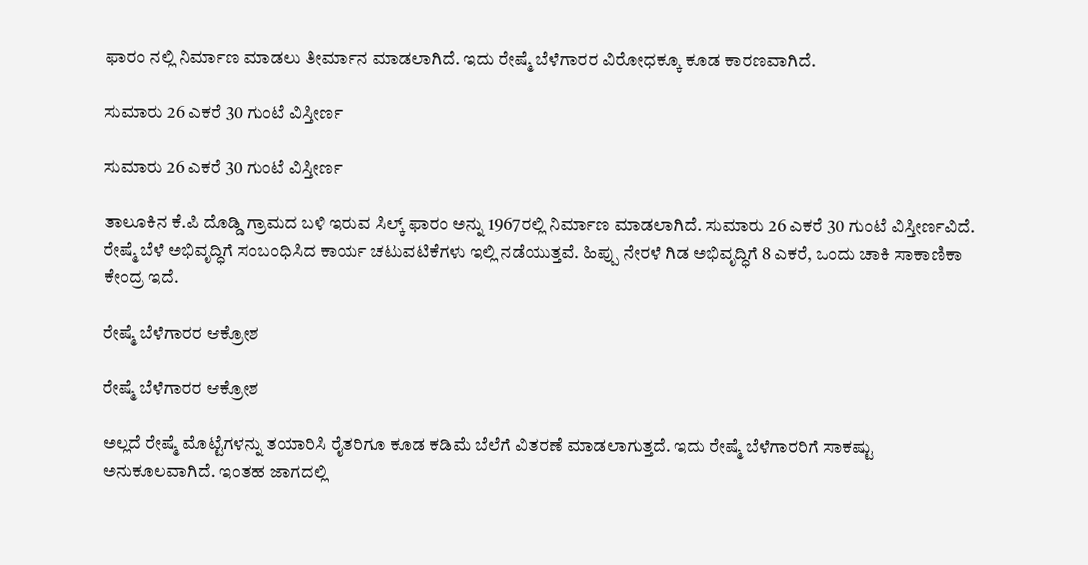ಫಾರಂ ನಲ್ಲಿ ನಿರ್ಮಾಣ ಮಾಡಲು ತೀರ್ಮಾನ ಮಾಡಲಾಗಿದೆ. ಇದು ರೇಷ್ಮೆ ಬೆಳೆಗಾರರ ವಿರೋಧಕ್ಕೂ ಕೂಡ ಕಾರಣವಾಗಿದೆ.

ಸುಮಾರು 26 ಎಕರೆ 30 ಗುಂಟೆ ವಿಸ್ತೀರ್ಣ

ಸುಮಾರು 26 ಎಕರೆ 30 ಗುಂಟೆ ವಿಸ್ತೀರ್ಣ

ತಾಲೂಕಿನ ಕೆ.ಪಿ ದೊಡ್ಡಿ ಗ್ರಾಮದ ಬಳಿ ಇರುವ ಸಿಲ್ಕ್ ಫಾರಂ ಅನ್ನು 1967ರಲ್ಲಿ ನಿರ್ಮಾಣ ಮಾಡಲಾಗಿದೆ. ಸುಮಾರು 26 ಎಕರೆ 30 ಗುಂಟೆ ವಿಸ್ತೀರ್ಣವಿದೆ. ರೇಷ್ಮೆ ಬೆಳೆ ಅಭಿವೃದ್ಧಿಗೆ ಸಂಬಂಧಿಸಿದ ಕಾರ್ಯ ಚಟುವಟಿಕೆಗಳು ಇಲ್ಲಿ ನಡೆಯುತ್ತವೆ. ಹಿಪ್ಪು ನೇರಳೆ ಗಿಡ ಅಭಿವೃದ್ಧಿಗೆ 8 ಎಕರೆ, ಒಂದು ಚಾಕಿ ಸಾಕಾಣಿಕಾ ಕೇಂದ್ರ ಇದೆ.

ರೇಷ್ಮೆ ಬೆಳೆಗಾರರ ಆಕ್ರೋಶ

ರೇಷ್ಮೆ ಬೆಳೆಗಾರರ ಆಕ್ರೋಶ

ಅಲ್ಲದೆ ರೇಷ್ಮೆ ಮೊಟ್ಟೆಗಳನ್ನು ತಯಾರಿಸಿ ರೈತರಿಗೂ ಕೂಡ ಕಡಿಮೆ ಬೆಲೆಗೆ ವಿತರಣೆ ಮಾಡಲಾಗುತ್ತದೆ. ಇದು ರೇಷ್ಮೆ ಬೆಳೆಗಾರರಿಗೆ ಸಾಕಷ್ಟು ಅನುಕೂಲವಾಗಿದೆ. ಇಂತಹ ಜಾಗದಲ್ಲಿ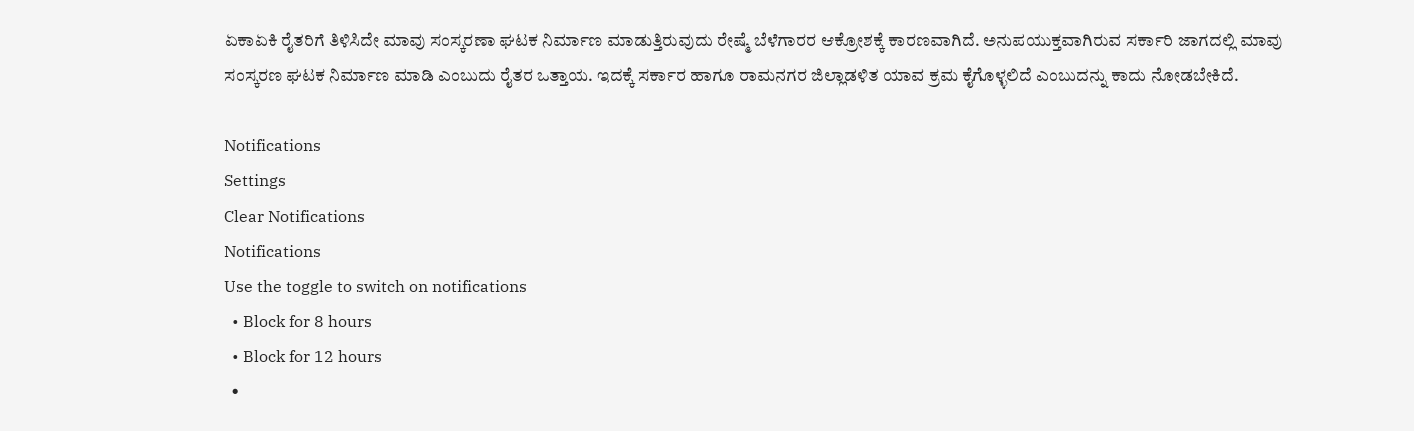ಏಕಾಏಕಿ ರೈತರಿಗೆ ತಿಳಿಸಿದೇ ಮಾವು ಸಂಸ್ಕರಣಾ ಘಟಕ ನಿರ್ಮಾಣ ಮಾಡುತ್ತಿರುವುದು ರೇಷ್ಮೆ ಬೆಳೆಗಾರರ ಆಕ್ರೋಶಕ್ಕೆ ಕಾರಣವಾಗಿದೆ. ಅನುಪಯುಕ್ತವಾಗಿರುವ ಸರ್ಕಾರಿ ಜಾಗದಲ್ಲಿ ಮಾವು ಸಂಸ್ಕರಣ ಘಟಕ ನಿರ್ಮಾಣ ಮಾಡಿ ಎಂಬುದು ರೈತರ ಒತ್ತಾಯ. ಇದಕ್ಕೆ ಸರ್ಕಾರ ಹಾಗೂ ರಾಮನಗರ ಜಿಲ್ಲಾಡಳಿತ ಯಾವ ಕ್ರಮ ಕೈಗೊಳ್ಳಲಿದೆ ಎಂಬುದನ್ನು ಕಾದು ನೋಡಬೇಕಿದೆ.

Notifications
Settings
Clear Notifications
Notifications
Use the toggle to switch on notifications
  • Block for 8 hours
  • Block for 12 hours
  •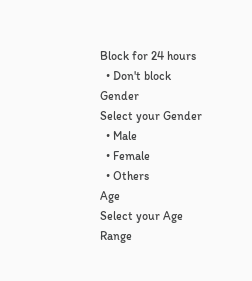Block for 24 hours
  • Don't block
Gender
Select your Gender
  • Male
  • Female
  • Others
Age
Select your Age Range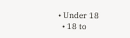• Under 18
  • 18 to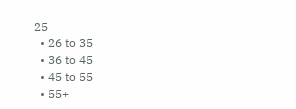25
  • 26 to 35
  • 36 to 45
  • 45 to 55
  • 55+